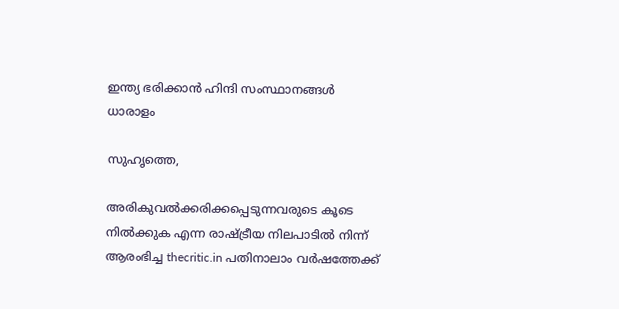ഇന്ത്യ ഭരിക്കാന്‍ ഹിന്ദി സംസ്ഥാനങ്ങള്‍ ധാരാളം

സുഹൃത്തെ,

അരികുവല്‍ക്കരിക്കപ്പെടുന്നവരുടെ കൂടെ നില്‍ക്കുക എന്ന രാഷ്ട്രീയ നിലപാടില്‍ നിന്ന് ആരംഭിച്ച thecritic.in പതിനാലാം വര്‍ഷത്തേക്ക്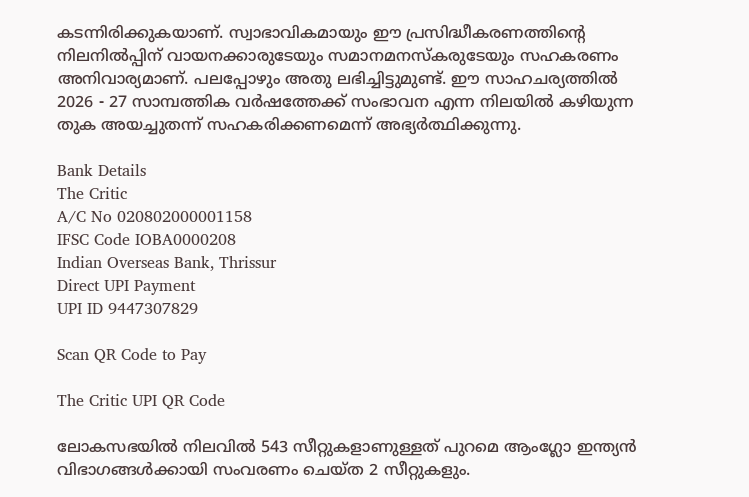കടന്നിരിക്കുകയാണ്. സ്വാഭാവികമായും ഈ പ്രസിദ്ധീകരണത്തിന്റെ നിലനില്‍പ്പിന് വായനക്കാരുടേയും സമാനമനസ്‌കരുടേയും സഹകരണം അനിവാര്യമാണ്. പലപ്പോഴും അതു ലഭിച്ചിട്ടുമുണ്ട്. ഈ സാഹചര്യത്തില്‍ 2026 - 27 സാമ്പത്തിക വര്‍ഷത്തേക്ക് സംഭാവന എന്ന നിലയില്‍ കഴിയുന്ന തുക അയച്ചുതന്ന് സഹകരിക്കണമെന്ന് അഭ്യര്‍ത്ഥിക്കുന്നു.

Bank Details
The Critic
A/C No 020802000001158
IFSC Code IOBA0000208
Indian Overseas Bank, Thrissur
Direct UPI Payment
UPI ID 9447307829

Scan QR Code to Pay

The Critic UPI QR Code

ലോകസഭയില്‍ നിലവില്‍ 543 സീറ്റുകളാണുള്ളത് പുറമെ ആംഗ്ലോ ഇന്ത്യന്‍ വിഭാഗങ്ങള്‍ക്കായി സംവരണം ചെയ്ത 2 സീറ്റുകളും.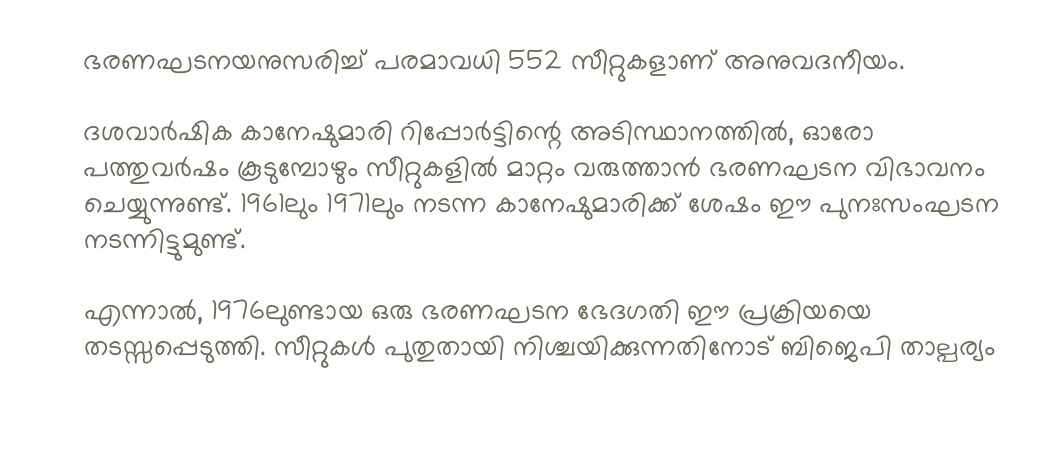ഭരണഘടനയനുസരിച്ച് പരമാവധി 552 സീറ്റുകളാണ് അനുവദനീയം.

ദശവാര്‍ഷിക കാനേഷുമാരി റിപ്പോര്‍ട്ടിന്റെ അടിസ്ഥാനത്തില്‍, ഓരോ പത്തുവര്‍ഷം കൂടുമ്പോഴും സീറ്റുകളില്‍ മാറ്റം വരുത്താന്‍ ഭരണഘടന വിഭാവനം ചെയ്യുന്നുണ്ട്. 1961ലും 1971ലും നടന്ന കാനേഷുമാരിക്ക് ശേഷം ഈ പുനഃസംഘടന നടന്നിട്ടുമുണ്ട്.

എന്നാല്‍, 1976ലുണ്ടായ ഒരു ഭരണഘടന ഭേദഗതി ഈ പ്രക്രിയയെ തടസ്സപ്പെടുത്തി. സീറ്റുകള്‍ പുതുതായി നിശ്ചയിക്കുന്നതിനോട് ബിജെപി താല്പര്യം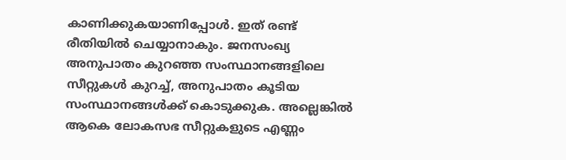കാണിക്കുകയാണിപ്പോള്‍. ഇത് രണ്ട് രീതിയില്‍ ചെയ്യാനാകും. ജനസംഖ്യ അനുപാതം കുറഞ്ഞ സംസ്ഥാനങ്ങളിലെ സീറ്റുകള്‍ കുറച്ച്, അനുപാതം കൂടിയ സംസ്ഥാനങ്ങള്‍ക്ക് കൊടുക്കുക. അല്ലെങ്കില്‍ ആകെ ലോകസഭ സീറ്റുകളുടെ എണ്ണം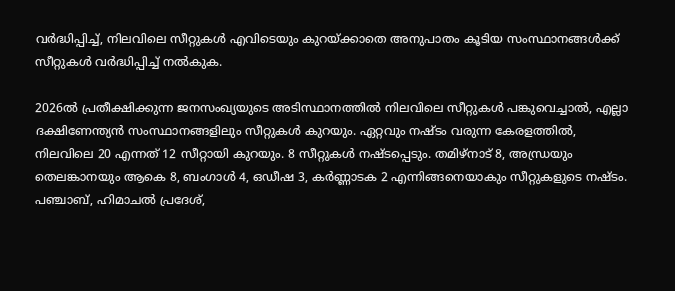വര്‍ദ്ധിപ്പിച്ച്, നിലവിലെ സീറ്റുകള്‍ എവിടെയും കുറയ്ക്കാതെ അനുപാതം കൂടിയ സംസ്ഥാനങ്ങള്‍ക്ക് സീറ്റുകള്‍ വര്‍ദ്ധിപ്പിച്ച് നല്‍കുക.

2026ല്‍ പ്രതീക്ഷിക്കുന്ന ജനസംഖ്യയുടെ അടിസ്ഥാനത്തില്‍ നിലവിലെ സീറ്റുകള്‍ പങ്കുവെച്ചാല്‍, എല്ലാ ദക്ഷിണേന്ത്യന്‍ സംസ്ഥാനങ്ങളിലും സീറ്റുകള്‍ കുറയും. ഏറ്റവും നഷ്ടം വരുന്ന കേരളത്തില്‍, നിലവിലെ 20 എന്നത് 12 സീറ്റായി കുറയും. 8 സീറ്റുകള്‍ നഷ്ടപ്പെടും. തമിഴ്‌നാട് 8, അന്ധ്രയും തെലങ്കാനയും ആകെ 8, ബംഗാള്‍ 4, ഒഡീഷ 3, കര്‍ണ്ണാടക 2 എന്നിങ്ങനെയാകും സീറ്റുകളുടെ നഷ്ടം. പഞ്ചാബ്, ഹിമാചല്‍ പ്രദേശ്,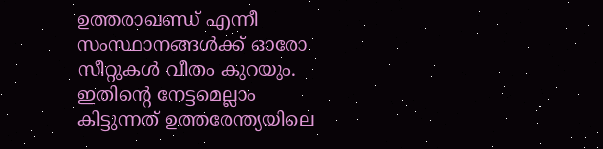ഉത്തരാഖണ്ഡ് എന്നീ സംസ്ഥാനങ്ങള്‍ക്ക് ഓരോ സീറ്റുകള്‍ വീതം കുറയും. ഇതിന്റെ നേട്ടമെല്ലാം കിട്ടുന്നത് ഉത്തരേന്ത്യയിലെ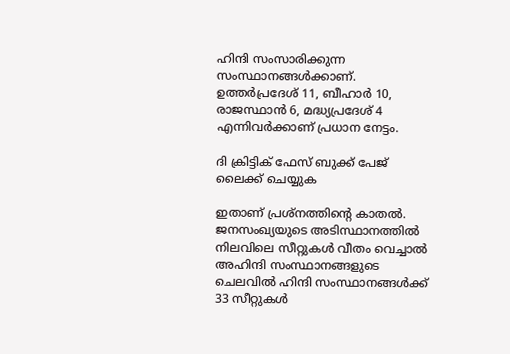ഹിന്ദി സംസാരിക്കുന്ന സംസ്ഥാനങ്ങള്‍ക്കാണ്. ഉത്തര്‍പ്രദേശ് 11, ബീഹാര്‍ 10, രാജസ്ഥാന്‍ 6, മദ്ധ്യപ്രദേശ് 4 എന്നിവര്‍ക്കാണ് പ്രധാന നേട്ടം.

ദി ക്രിട്ടിക് ഫേസ് ബുക്ക് പേജ് ലൈക്ക് ചെയ്യുക

ഇതാണ് പ്രശ്‌നത്തിന്റെ കാതല്‍. ജനസംഖ്യയുടെ അടിസ്ഥാനത്തില്‍ നിലവിലെ സീറ്റുകള്‍ വീതം വെച്ചാല്‍ അഹിന്ദി സംസ്ഥാനങ്ങളുടെ ചെലവില്‍ ഹിന്ദി സംസ്ഥാനങ്ങള്‍ക്ക് 33 സീറ്റുകള്‍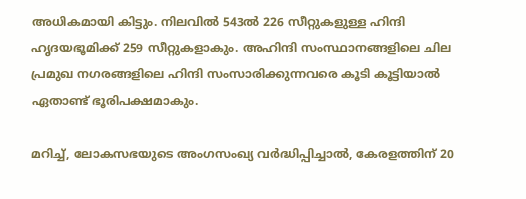അധികമായി കിട്ടും. നിലവില്‍ 543ല്‍ 226 സീറ്റുകളുള്ള ഹിന്ദി ഹൃദയഭൂമിക്ക് 259 സീറ്റുകളാകും. അഹിന്ദി സംസ്ഥാനങ്ങളിലെ ചില പ്രമുഖ നഗരങ്ങളിലെ ഹിന്ദി സംസാരിക്കുന്നവരെ കൂടി കൂട്ടിയാല്‍ ഏതാണ്ട് ഭൂരിപക്ഷമാകും.

മറിച്ച്, ലോകസഭയുടെ അംഗസംഖ്യ വര്‍ദ്ധിപ്പിച്ചാല്‍, കേരളത്തിന് 20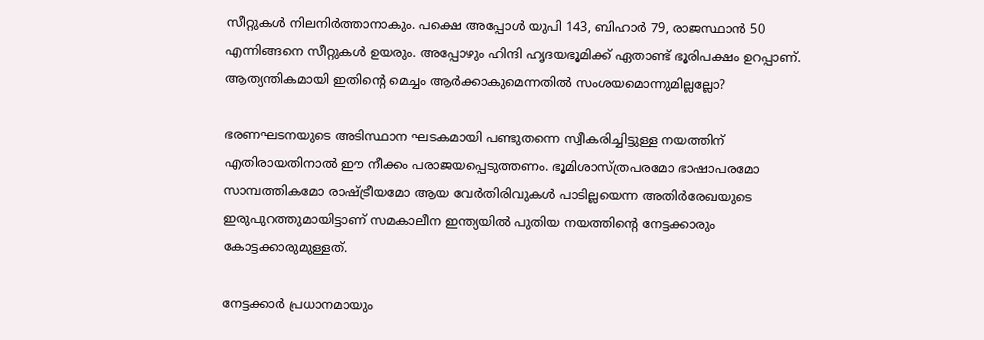സീറ്റുകള്‍ നിലനിര്‍ത്താനാകും. പക്ഷെ അപ്പോള്‍ യുപി 143, ബിഹാര്‍ 79, രാജസ്ഥാന്‍ 50 എന്നിങ്ങനെ സീറ്റുകള്‍ ഉയരും. അപ്പോഴും ഹിന്ദി ഹൃദയഭൂമിക്ക് ഏതാണ്ട് ഭൂരിപക്ഷം ഉറപ്പാണ്. ആത്യന്തികമായി ഇതിന്റെ മെച്ചം ആര്‍ക്കാകുമെന്നതില്‍ സംശയമൊന്നുമില്ലല്ലോ?

ഭരണഘടനയുടെ അടിസ്ഥാന ഘടകമായി പണ്ടുതന്നെ സ്വീകരിച്ചിട്ടുള്ള നയത്തിന് എതിരായതിനാല്‍ ഈ നീക്കം പരാജയപ്പെടുത്തണം. ഭൂമിശാസ്ത്രപരമോ ഭാഷാപരമോ സാമ്പത്തികമോ രാഷ്ട്രീയമോ ആയ വേര്‍തിരിവുകള്‍ പാടില്ലയെന്ന അതിര്‍രേഖയുടെ ഇരുപുറത്തുമായിട്ടാണ് സമകാലീന ഇന്ത്യയില്‍ പുതിയ നയത്തിന്റെ നേട്ടക്കാരും കോട്ടക്കാരുമുള്ളത്.

നേട്ടക്കാര്‍ പ്രധാനമായും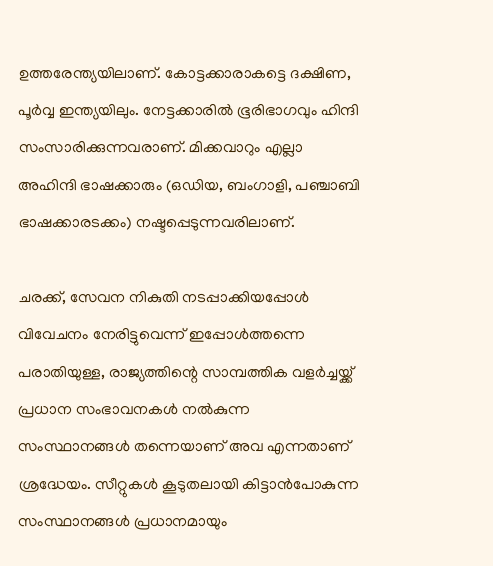ഉത്തരേന്ത്യയിലാണ്. കോട്ടക്കാരാകട്ടെ ദക്ഷിണ, പൂര്‍വ്വ ഇന്ത്യയിലും. നേട്ടക്കാരില്‍ ഭൂരിഭാഗവും ഹിന്ദി സംസാരിക്കുന്നവരാണ്. മിക്കവാറും എല്ലാ അഹിന്ദി ഭാഷക്കാരും (ഒഡിയ, ബംഗാളി, പഞ്ചാബി ഭാഷക്കാരടക്കം) നഷ്ടപ്പെടുന്നവരിലാണ്.

ചരക്ക്, സേവന നികുതി നടപ്പാക്കിയപ്പോള്‍ വിവേചനം നേരിട്ടുവെന്ന് ഇപ്പോള്‍ത്തന്നെ പരാതിയുള്ള, രാജ്യത്തിന്റെ സാമ്പത്തിക വളര്‍ച്ചയ്ക്ക് പ്രധാന സംഭാവനകള്‍ നല്‍കുന്ന സംസ്ഥാനങ്ങള്‍ തന്നെയാണ് അവ എന്നതാണ് ശ്രദ്ധേയം. സീറ്റുകള്‍ കൂടുതലായി കിട്ടാന്‍പോകുന്ന സംസ്ഥാനങ്ങള്‍ പ്രധാനമായും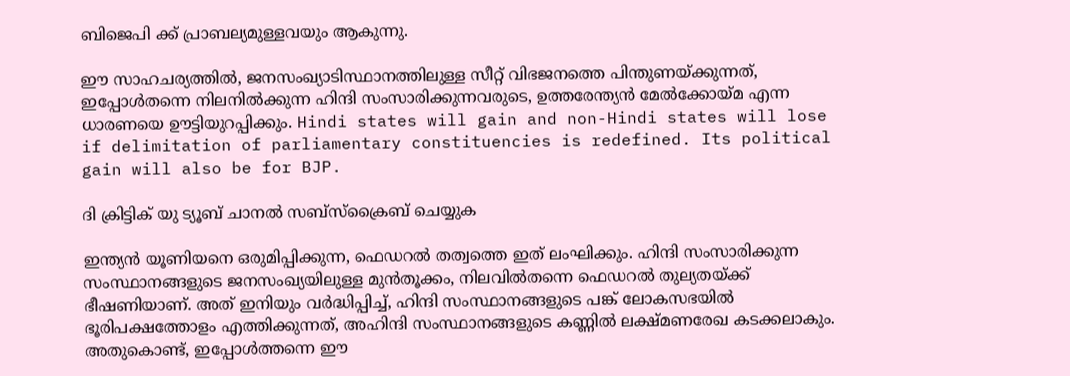ബിജെപി ക്ക് പ്രാബല്യമുള്ളവയും ആകുന്നു.

ഈ സാഹചര്യത്തില്‍, ജനസംഖ്യാടിസ്ഥാനത്തിലുള്ള സീറ്റ് വിഭജനത്തെ പിന്തുണയ്ക്കുന്നത്, ഇപ്പോള്‍തന്നെ നിലനില്‍ക്കുന്ന ഹിന്ദി സംസാരിക്കുന്നവരുടെ, ഉത്തരേന്ത്യന്‍ മേല്‍ക്കോയ്മ എന്ന ധാരണയെ ഊട്ടിയുറപ്പിക്കും. Hindi states will gain and non-Hindi states will lose if delimitation of parliamentary constituencies is redefined. Its political gain will also be for BJP.

ദി ക്രിട്ടിക് യു ട്യൂബ് ചാനല്‍ സബ്‌സ്‌ക്രൈബ് ചെയ്യുക

ഇന്ത്യന്‍ യൂണിയനെ ഒരുമിപ്പിക്കുന്ന, ഫെഡറല്‍ തത്വത്തെ ഇത് ലംഘിക്കും. ഹിന്ദി സംസാരിക്കുന്ന സംസ്ഥാനങ്ങളുടെ ജനസംഖ്യയിലുള്ള മുന്‍തൂക്കം, നിലവില്‍തന്നെ ഫെഡറല്‍ തുല്യതയ്ക്ക് ഭീഷണിയാണ്. അത് ഇനിയും വര്‍ദ്ധിപ്പിച്ച്, ഹിന്ദി സംസ്ഥാനങ്ങളുടെ പങ്ക് ലോകസഭയില്‍ ഭൂരിപക്ഷത്തോളം എത്തിക്കുന്നത്, അഹിന്ദി സംസ്ഥാനങ്ങളുടെ കണ്ണില്‍ ലക്ഷ്മണരേഖ കടക്കലാകും. അതുകൊണ്ട്, ഇപ്പോള്‍ത്തന്നെ ഈ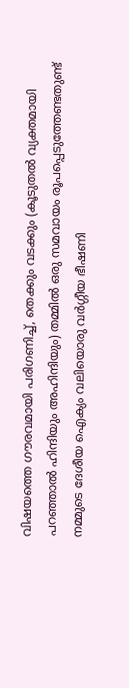വിഷയത്തെ ഗൗരവമായി പരിഗണിച്ച്, തെക്കും വടക്കും (കൂടുതല്‍ വ്യക്തമായി പറഞ്ഞാല്‍ ഹിന്ദിയും അഹിന്ദിയും) തമ്മില്‍ ഒരു സമവായം രൂപപ്പെടുത്തേണ്ടതുണ്ട് നമ്മുടെ ദേശീയ ഐക്യം വലിയൊരു വര്‍ഗ്ഗീയ ഭീഷണി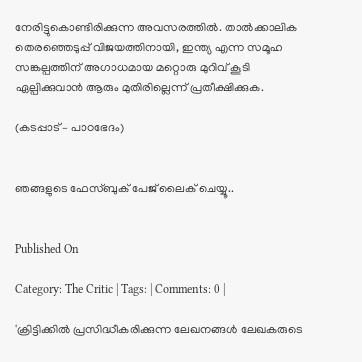നേരിട്ടുകൊണ്ടിരിക്കുന്ന അവസരത്തില്‍. താല്‍ക്കാലിക തെരഞ്ഞെടുപ്പ് വിജയത്തിനായി, ഇന്ത്യ എന്ന സമൂഹ സങ്കല്പത്തിന് അഗാധമായ മറ്റൊരു മുറിവ് കൂടി ഏല്പിക്കുവാന്‍ ആരും മുതിരില്ലെന്ന് പ്രതീക്ഷിക്കുക.

(കടപ്പാട് – പാഠഭേദം)


ഞങ്ങളുടെ ഫേസ്ബുക് പേജ് ലൈക് ചെയ്യൂ..


Published On

Category: The Critic | Tags: | Comments: 0 |

'ക്രിട്ടിക്കില്‍ പ്രസിദ്ധീകരിക്കുന്ന ലേഖനങ്ങള്‍ ലേഖകരുടെ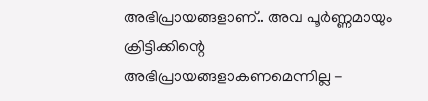അഭിപ്രായങ്ങളാണ്.. അവ പൂര്‍ണ്ണമായും ക്രിട്ടിക്കിന്റെ അഭിപ്രായങ്ങളാകണമെന്നില്ല -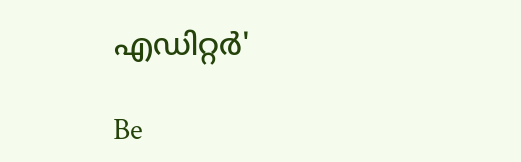എഡിറ്റര്‍'

Be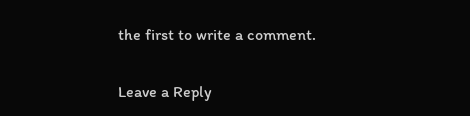the first to write a comment.

Leave a Reply